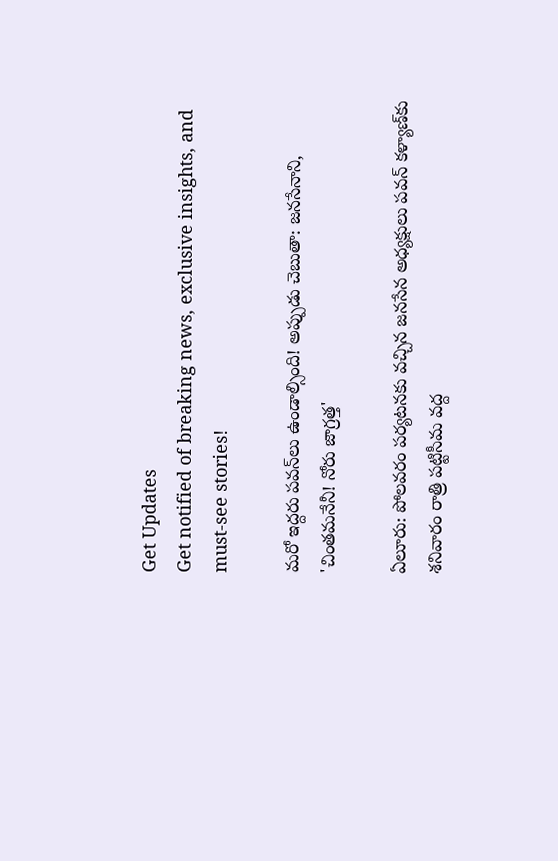Get Updates
Get notified of breaking news, exclusive insights, and must-see stories!

మరో ఇద్దరు పవన్‌లు ఉండాల్సింది! అప్పుడు చెబుతా: జనసేనాని, 'చింతమనేనీ! నోరు జాగ్రత్త'

ఏలూరు: పోలవరం పర్యటనకు వచ్చిన జనసేన అధ్యక్షులు పవన్ కళ్యాణ్‌కు శనివారం రాత్రి పట్టిసీమ వద్ద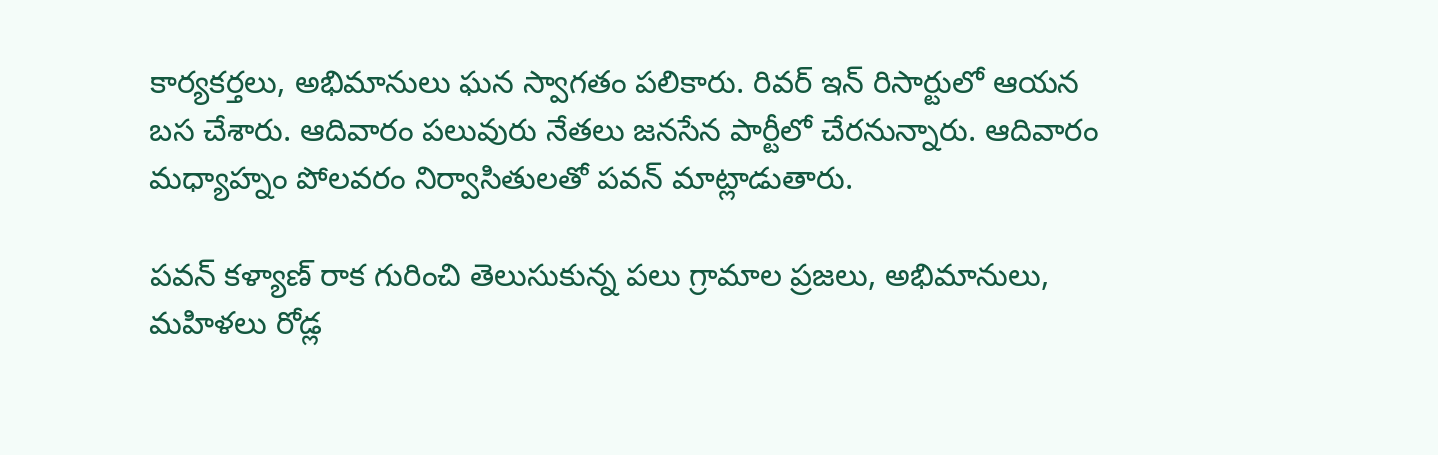కార్యకర్తలు, అభిమానులు ఘన స్వాగతం పలికారు. రివర్ ఇన్ రిసార్టులో ఆయన బస చేశారు. ఆదివారం పలువురు నేతలు జనసేన పార్టీలో చేరనున్నారు. ఆదివారం మధ్యాహ్నం పోలవరం నిర్వాసితులతో పవన్ మాట్లాడుతారు.

పవన్ కళ్యాణ్ రాక గురించి తెలుసుకున్న పలు గ్రామాల ప్రజలు, అభిమానులు, మహిళలు రోడ్ల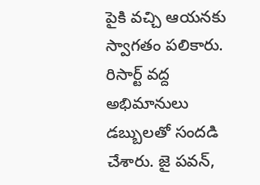పైకి వచ్చి ఆయనకు స్వాగతం పలికారు. రిసార్ట్ వద్ద అభిమానులు డబ్బులతో సందడి చేశారు. జై పవన్,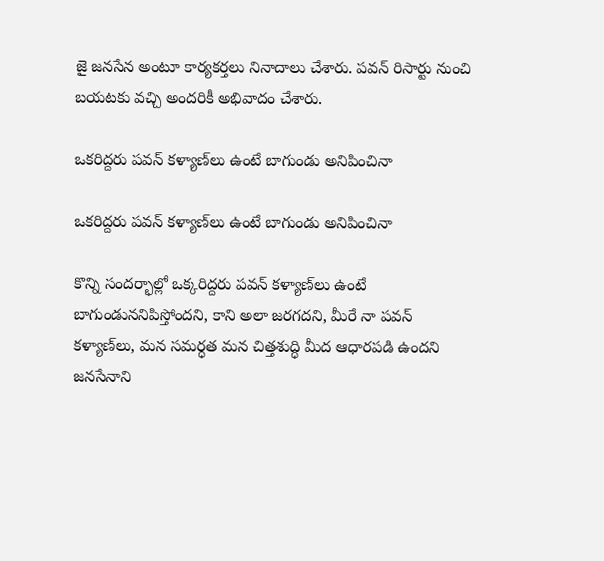జై జనసేన అంటూ కార్యకర్తలు నినాదాలు చేశారు. పవన్ రిసార్టు నుంచి బయటకు వచ్చి అందరికీ అభివాదం చేశారు.

ఒకరిద్దరు పవన్ కళ్యాణ్‌లు ఉంటే బాగుండు అనిపించినా

ఒకరిద్దరు పవన్ కళ్యాణ్‌లు ఉంటే బాగుండు అనిపించినా

కొన్ని సందర్భాల్లో ఒక్కరిద్దరు పవన్ కళ్యాణ్‌లు ఉంటే బాగుండుననిపిస్తోందని, కాని అలా జరగదని, మీరే నా పవన్ కళ్యాణ్‌లు, మన సమర్ధత మన చిత్తశుద్ధి మీద ఆధారపడి ఉందని జనసేనాని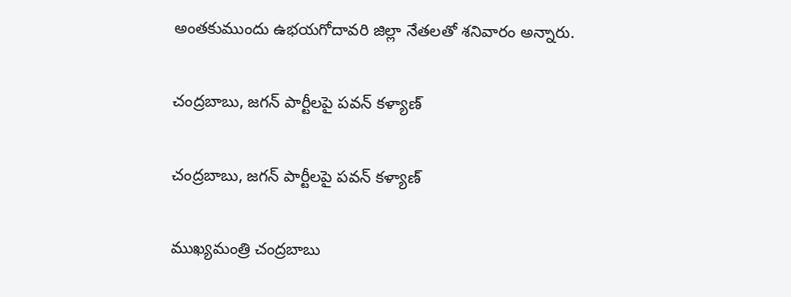అంతకుముందు ఉభయగోదావరి జిల్లా నేతలతో శనివారం అన్నారు.

చంద్రబాబు, జగన్ పార్టీలపై పవన్ కళ్యాణ్

చంద్రబాబు, జగన్ పార్టీలపై పవన్ కళ్యాణ్

ముఖ్యమంత్రి చంద్రబాబు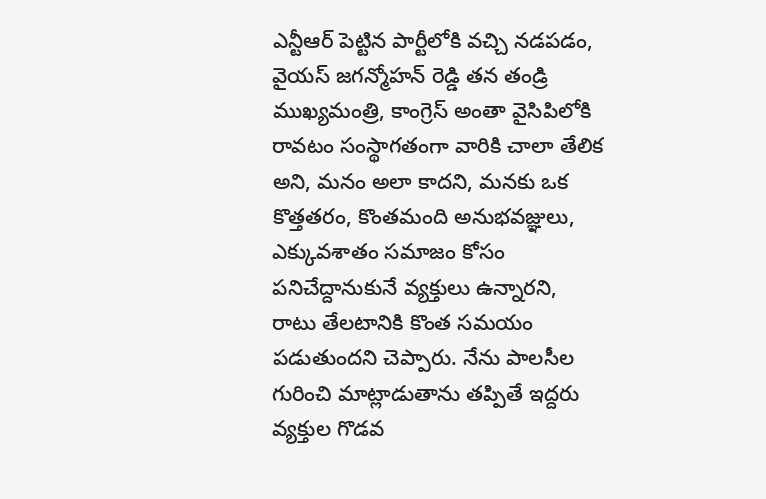ఎన్టీఆర్ పెట్టిన పార్టీలోకి వచ్చి నడపడం, వైయస్ జగన్మోహన్ రెడ్డి తన తండ్రి ముఖ్యమంత్రి, కాంగ్రెస్ అంతా వైసిపిలోకి రావటం సంస్థాగతంగా వారికి చాలా తేలిక అని, మనం అలా కాదని, మనకు ఒక కొత్తతరం, కొంతమంది అనుభవజ్ఞులు, ఎక్కువశాతం సమాజం కోసం పనిచేద్దానుకునే వ్యక్తులు ఉన్నారని, రాటు తేలటానికి కొంత సమయం పడుతుందని చెప్పారు. నేను పాలసీల గురించి మాట్లాడుతాను తప్పితే ఇద్దరు వ్యక్తుల గొడవ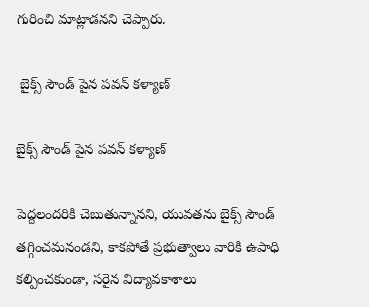గురించి మాట్లాడనని చెప్పారు.

 బైక్స్ సౌండ్ పైన పవన్ కళ్యాణ్

బైక్స్ సౌండ్ పైన పవన్ కళ్యాణ్

పెద్దలందరికి చెబుతున్నానని, యువతను బైక్స్ సౌండ్ తగ్గించమనండని, కాకపోతే ప్రభుత్వాలు వారికి ఉపాధి కల్పించకుండా, సరైన విద్యావకాశాలు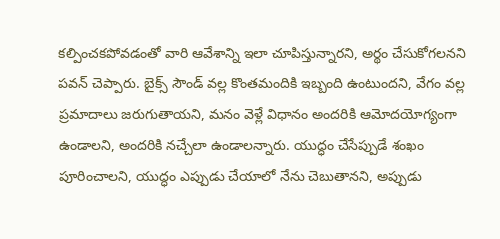కల్పించకపోవడంతో వారి ఆవేశాన్ని ఇలా చూపిస్తున్నారని, అర్థం చేసుకోగలనని పవన్ చెప్పారు. బైక్స్ సౌండ్ వల్ల కొంతమందికి ఇబ్బంది ఉంటుందని, వేగం వల్ల ప్రమాదాలు జరుగుతాయని, మనం వెళ్లే విధానం అందరికి ఆమోదయోగ్యంగా ఉండాలని, అందరికి నచ్చేలా ఉండాలన్నారు. యుద్ధం చేసేప్పుడే శంఖం పూరించాలని, యుద్ధం ఎప్పుడు చేయాలో నేను చెబుతానని, అప్పుడు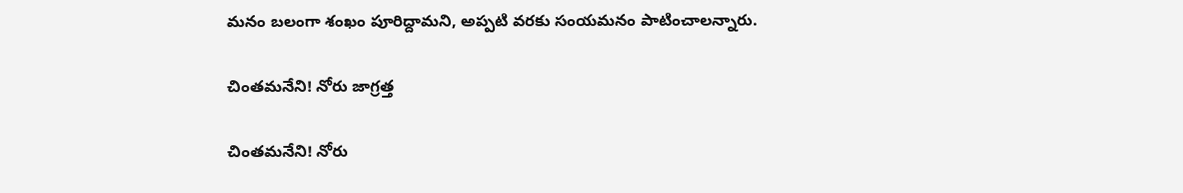మనం బలంగా శంఖం పూరిద్దామని, అప్పటి వరకు సంయమనం పాటించాలన్నారు.

చింతమనేని! నోరు జాగ్రత్త

చింతమనేని! నోరు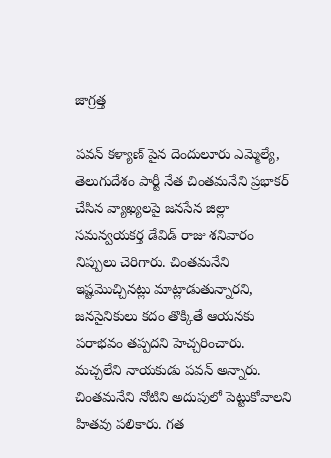జాగ్రత్త

పవన్ కళ్యాణ్ పైన దెందులూరు ఎమ్మెల్యే, తెలుగుదేశం పార్టీ నేత చింతమనేని ప్రభాకర్‌ చేసిన వ్యాఖ్యలపై జనసేన జిల్లా సమన్వయకర్త డేవిడ్ రాజు శనివారం నిప్పులు చెరిగారు. చింతమనేని ఇష్టమొచ్చినట్లు మాట్లాడుతున్నారని, జనసైనికులు కదం తొక్కితే ఆయనకు పరాభవం తప్పదని హెచ్చరించారు. మచ్చలేని నాయకుడు పవన్ అన్నారు. చింతమనేని నోటిని అదుపులో పెట్టుకోవాలని హితవు పలికారు. గత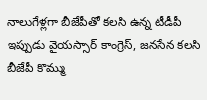నాలుగేళ్లగా బీజేపీతో కలసి ఉన్న టీడీపీ ఇప్పుడు వైయస్సార్ కాంగ్రెస్, జనసేన కలసి బీజేపీ కొమ్ము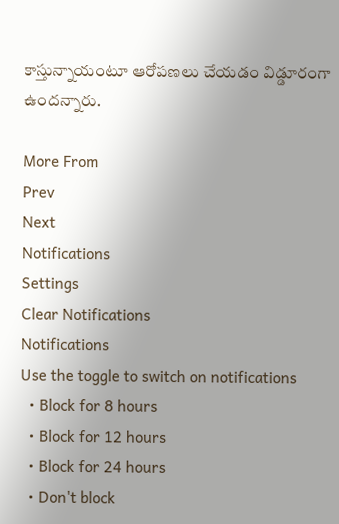కాస్తున్నాయంటూ ఆరోపణలు చేయడం విడ్డూరంగా ఉందన్నారు.

More From
Prev
Next
Notifications
Settings
Clear Notifications
Notifications
Use the toggle to switch on notifications
  • Block for 8 hours
  • Block for 12 hours
  • Block for 24 hours
  • Don't block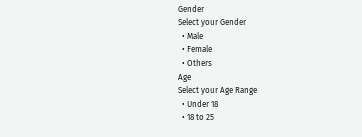Gender
Select your Gender
  • Male
  • Female
  • Others
Age
Select your Age Range
  • Under 18
  • 18 to 25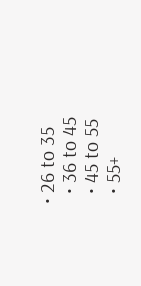• 26 to 35
  • 36 to 45
  • 45 to 55
  • 55+